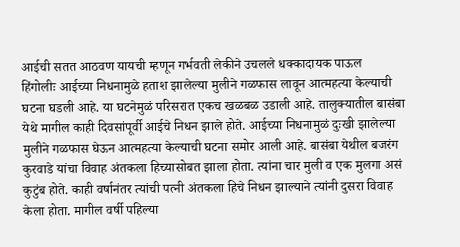आईची सतत आठवण यायची म्हणून गर्भवती लेकीने उचलले धक्कादायक पाऊल
हिंगोलीः आईच्या निधनामुळे हताश झालेल्या मुलीने गळफास लावून आत्महत्या केल्याची घटना घडली आहे. या घटनेमुळं परिसरात एकच खळबळ उडाली आहे. तालुक्यातील बासंबा येथे मागील काही दिवसांपूर्वी आईचे निधन झाले होते. आईच्या निधनामुळं दुःखी झालेल्या मुलीने गळफास घेऊन आत्महत्या केल्याची घटना समोर आली आहे. बासंबा येथील बजरंग कुरवाडे यांचा विवाह अंतकला हिच्यासोबत झाला होता. त्यांना चार मुली व एक मुलगा असं कुटुंब होते. काही वर्षानंतर त्यांची पत्नी अंतकला हिचे निधन झाल्याने त्यांनी दुसरा विवाह केला होता. मागील वर्षी पहिल्या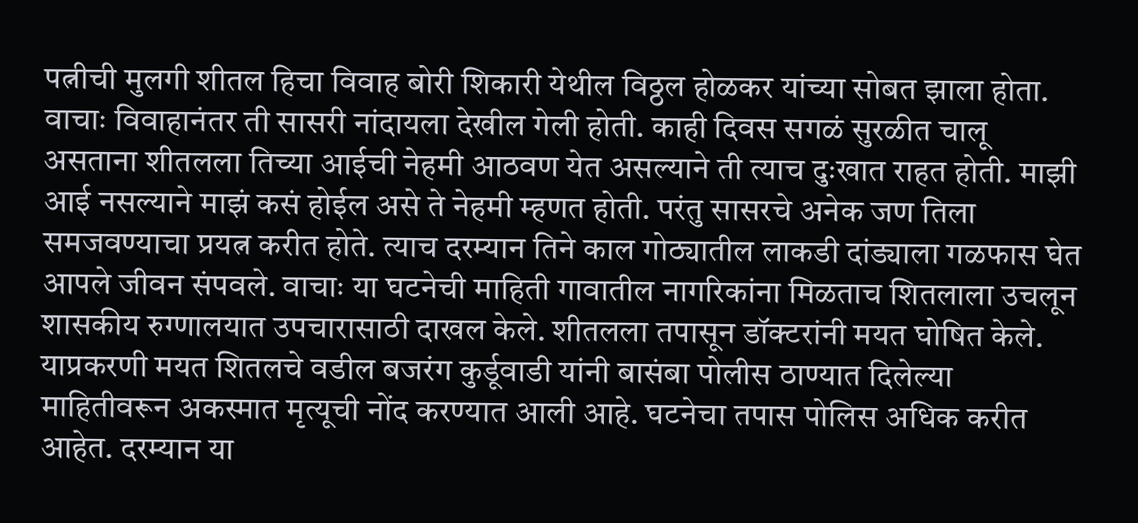पत्नीची मुलगी शीतल हिचा विवाह बोरी शिकारी येथील विठ्ठल होळकर यांच्या सोबत झाला होता. वाचाः विवाहानंतर ती सासरी नांदायला देखील गेली होती. काही दिवस सगळं सुरळीत चालू असताना शीतलला तिच्या आईची नेहमी आठवण येत असल्याने ती त्याच दुःखात राहत होती. माझी आई नसल्याने माझं कसं होईल असे ते नेहमी म्हणत होती. परंतु सासरचे अनेक जण तिला समजवण्याचा प्रयत्न करीत होते. त्याच दरम्यान तिने काल गोठ्यातील लाकडी दांड्याला गळफास घेत आपले जीवन संपवले. वाचाः या घटनेची माहिती गावातील नागरिकांना मिळताच शितलाला उचलून शासकीय रुग्णालयात उपचारासाठी दाखल केले. शीतलला तपासून डॉक्टरांनी मयत घोषित केले. याप्रकरणी मयत शितलचे वडील बजरंग कुर्डूवाडी यांनी बासंबा पोलीस ठाण्यात दिलेल्या माहितीवरून अकस्मात मृत्यूची नोंद करण्यात आली आहे. घटनेचा तपास पोलिस अधिक करीत आहेत. दरम्यान या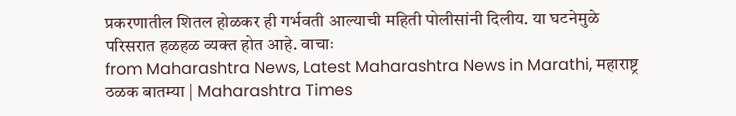प्रकरणातील शितल होळकर ही गर्भवती आल्याची महिती पोलीसांनी दिलीय. या घटनेमुळे परिसरात हळहळ व्यक्त होत आहे. वाचाः
from Maharashtra News, Latest Maharashtra News in Marathi, महाराष्ट्र ठळक बातम्या | Maharashtra Times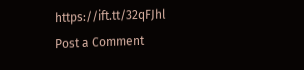https://ift.tt/32qFJhl
Post a Comment